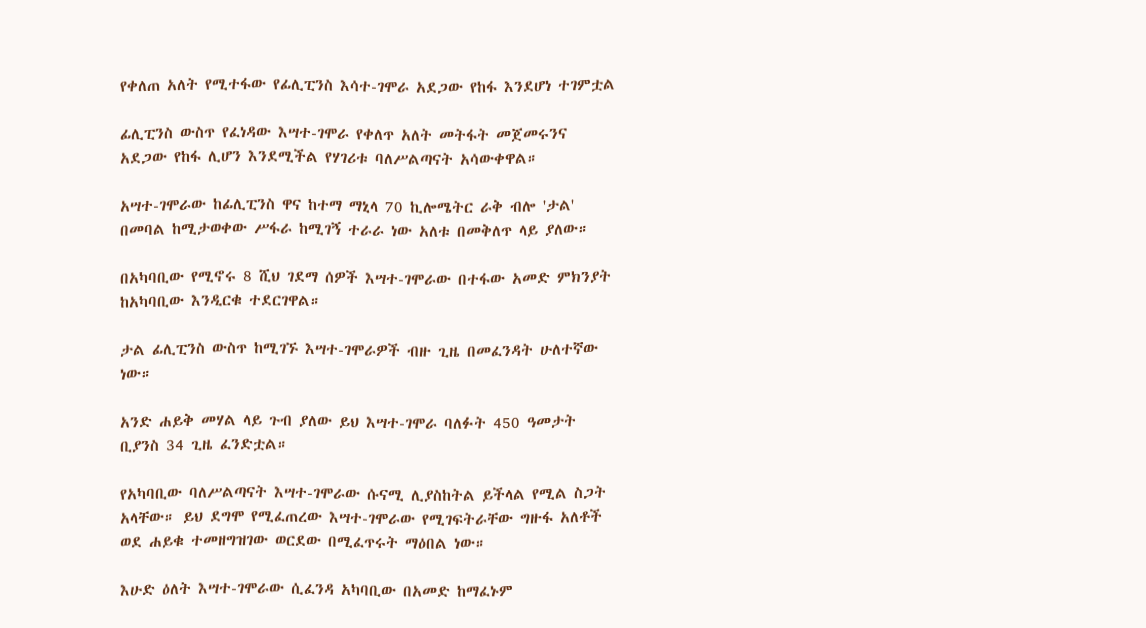የቀለጠ አለት የሚተፋው የፊሊፒንስ እሳተ-ገሞራ አደጋው የከፋ እንደሆነ ተገምቷል

ፊሊፒንስ ውስጥ የፈነዳው እሣተ-ገሞራ የቀለጥ አለት መትፋት መጀመሩንና አደጋው የከፋ ሊሆን እንደሚችል የሃገሪቱ ባለሥልጣናት አሳውቀዋል።

አሣተ-ገሞራው ከፊሊፒንስ ዋና ከተማ ማኒላ 70 ኪሎሜትር ራቅ ብሎ 'ታል' በመባል ከሚታወቀው ሥፋራ ከሚገኝ ተራራ ነው አለቱ በመቅለጥ ላይ ያለው።

በአካባቢው የሚኖሩ 8 ሺህ ገደማ ሰዎች እሣተ-ገሞራው በተፋው አመድ ምክንያት ከአካባቢው እንዲርቁ ተደርገዋል።

ታል ፊሊፒንስ ውስጥ ከሚገኙ እሣተ-ገሞራዎች ብዙ ጊዜ በመፈንዳት ሁለተኛው ነው።

አንድ ሐይቅ መሃል ላይ ጉብ ያለው ይህ እሣተ-ገሞራ ባለፉት 450 ዓመታት ቢያንስ 34 ጊዜ ፈንድቷል።

የአካባቢው ባለሥልጣናት እሣተ-ገሞራው ሱናሚ ሊያስከትል ይችላል የሚል ስጋት አላቸው። ይህ ደግሞ የሚፈጠረው እሣተ-ገሞራው የሚገፍትራቸው ግዙፋ አለቶች ወደ ሐይቁ ተመዘግዝገው ወርደው በሚፈጥሩት ማዕበል ነው።

እሁድ ዕለት እሣተ-ገሞራው ሲፈንዳ አካባቢው በአመድ ከማፈኑም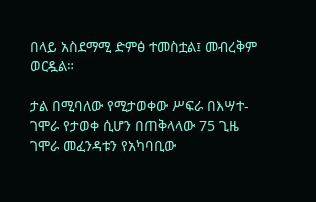በላይ አስደማሚ ድምፅ ተመስቷል፤ መብረቅም ወርዷል።

ታል በሚባለው የሚታወቀው ሥፍራ በእሣተ-ገሞራ የታወቀ ሲሆን በጠቅላላው 75 ጊዜ ገሞራ መፈንዳቱን የአካባቢው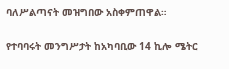ባለሥልጣናት መዝግበው አስቀምጠዋል።

የተባባሩት መንግሥታት ከአካባቢው 14 ኪሎ ሜትር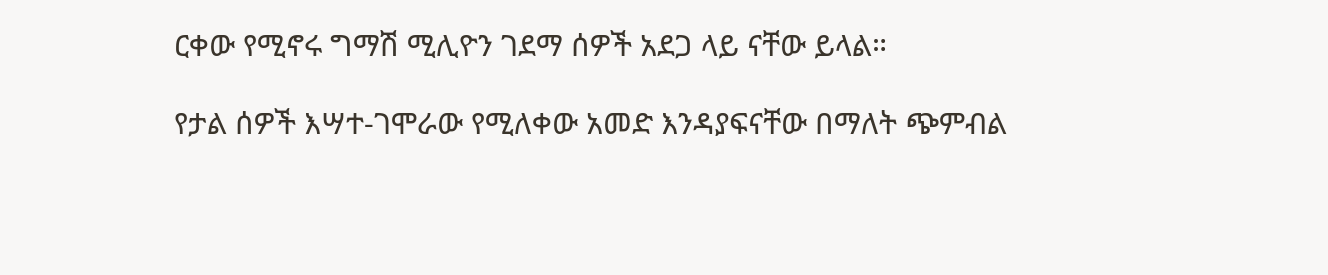ርቀው የሚኖሩ ግማሽ ሚሊዮን ገደማ ሰዎች አደጋ ላይ ናቸው ይላል።

የታል ሰዎች እሣተ-ገሞራው የሚለቀው አመድ እንዳያፍናቸው በማለት ጭምብል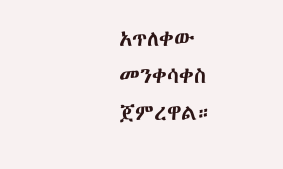አጥለቀው መንቀሳቀስ ጀምረዋል።